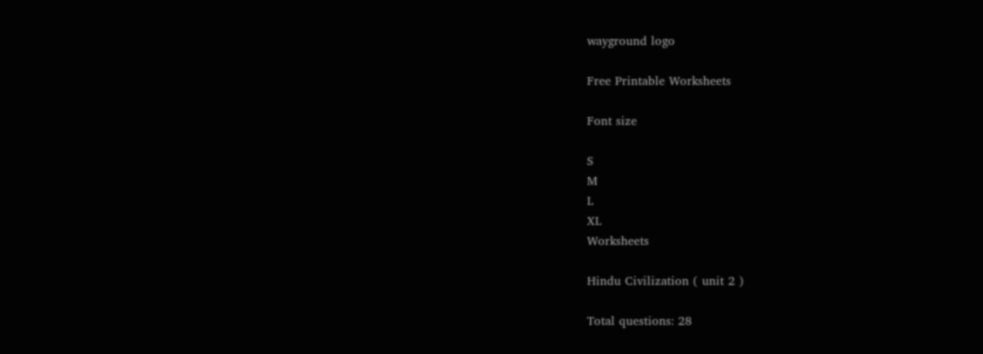wayground logo

Free Printable Worksheets

Font size

S
M
L
XL
Worksheets

Hindu Civilization ( unit 2 )

Total questions: 28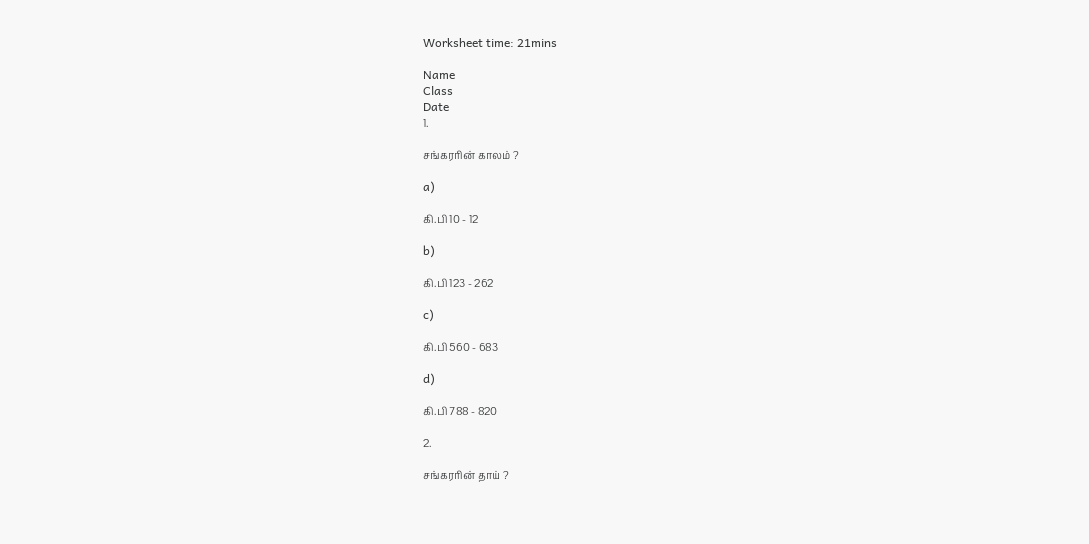Worksheet time: 21mins

Name
Class
Date
1.

சங்கரரின் காலம் ?

a)

கி.பி 10 - 12

b)

கி.பி 123 - 262

c)

கி.பி 560 - 683

d)

கி.பி 788 - 820

2.

சங்கரரின் தாய் ?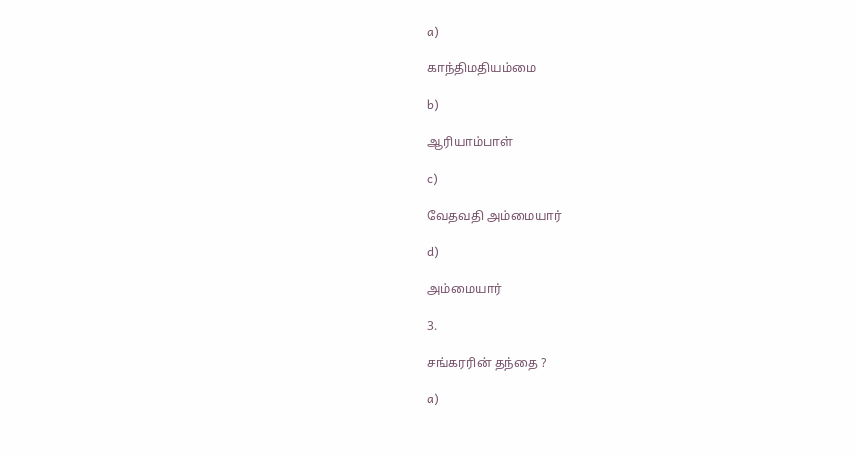a)

காந்திமதியம்மை

b)

ஆரியாம்பாள்

c)

வேதவதி அம்மையார்

d)

அம்மையார்

3.

சங்கரரின் தந்தை ?

a)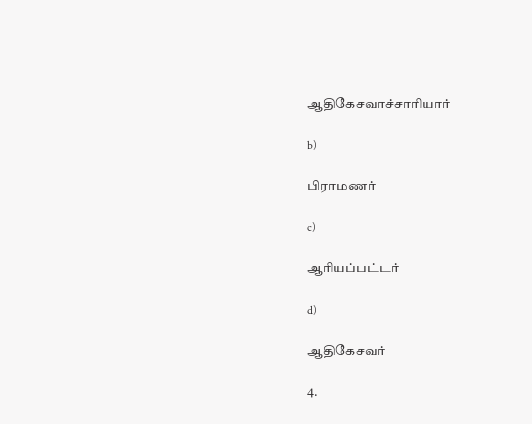ஆதிகேசவாச்சாரியார்

b)

பிராமணர்

c)

ஆரியப்பட்டர்

d)

ஆதிகேசவர்

4.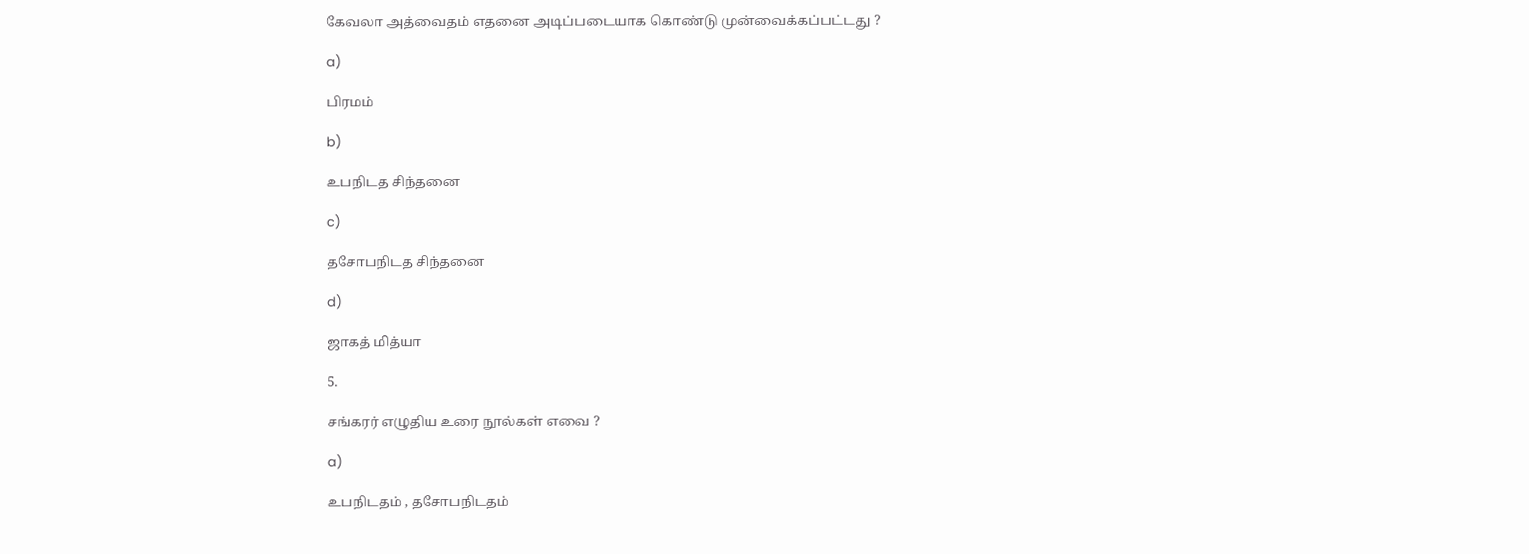கேவலா அத்வைதம் எதனை அடிப்படையாக கொண்டு முன்வைக்கப்பட்டது ?

a)

பிரமம்

b)

உபநிடத சிந்தனை

c)

தசோபநிடத சிந்தனை

d)

ஜாகத் மித்யா

5.

சங்கரர் எழுதிய உரை நூல்கள் எவை ?

a)

உபநிடதம் , தசோபநிடதம்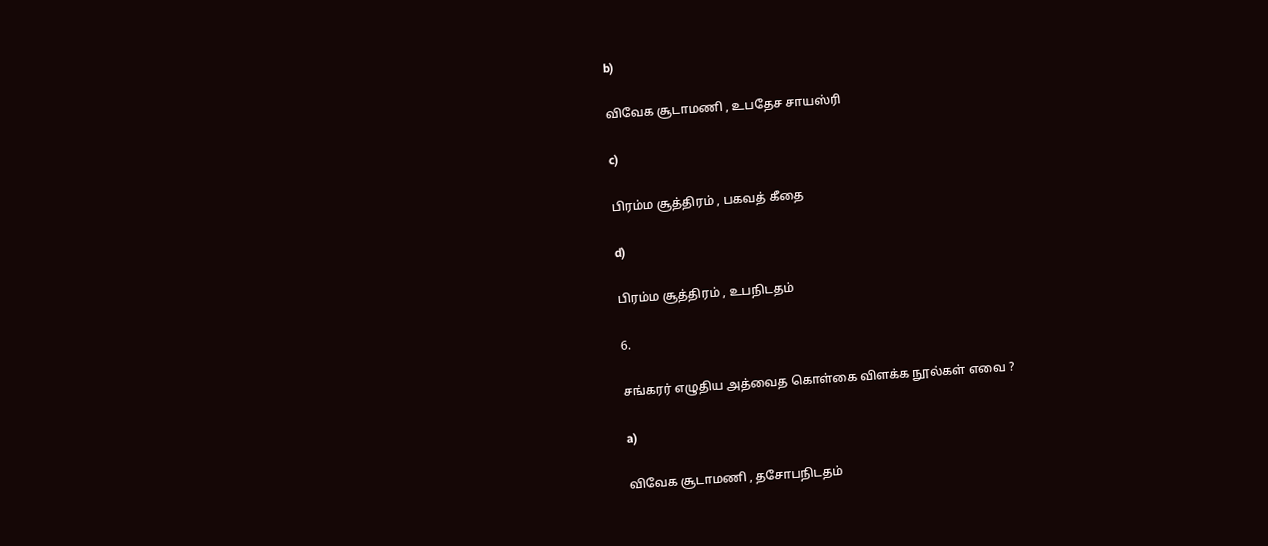b)

விவேக சூடாமணி , உபதேச சாயஸ்ரி

c)

பிரம்ம சூத்திரம் , பகவத் கீதை

d)

பிரம்ம சூத்திரம் , உபநிடதம்

6.

சங்கரர் எழுதிய அத்வைத கொள்கை விளக்க நூல்கள் எவை ?

a)

விவேக சூடாமணி , தசோபநிடதம்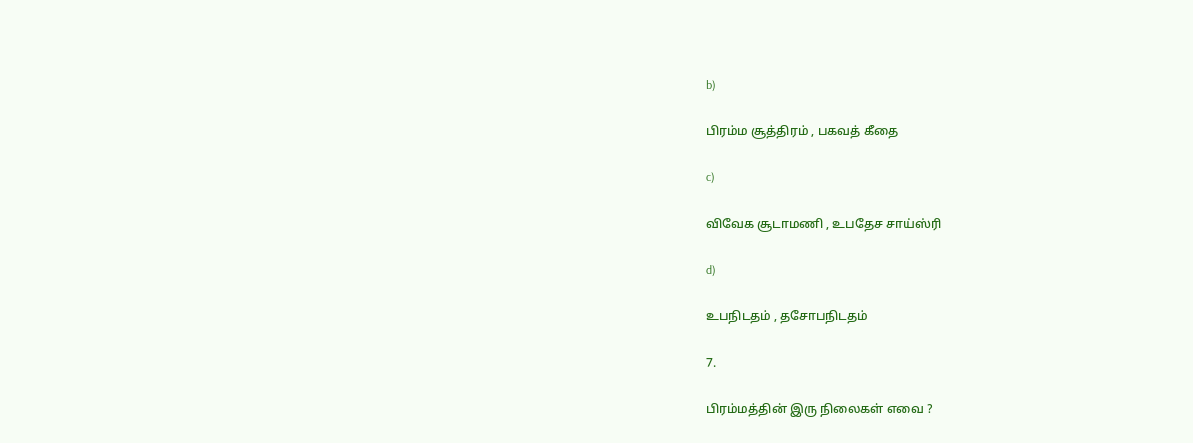b)

பிரம்ம சூத்திரம் , பகவத் கீதை

c)

விவேக சூடாமணி , உபதேச சாய்ஸ்ரி

d)

உபநிடதம் , தசோபநிடதம்

7.

பிரம்மத்தின் இரு நிலைகள் எவை ?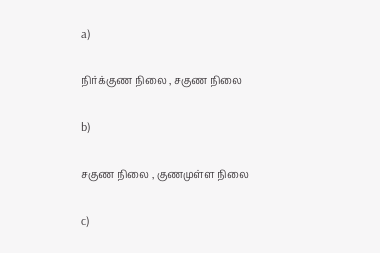a)

நிர்க்குண நிலை , சகுண நிலை

b)

சகுண நிலை , குணமுள்ள நிலை

c)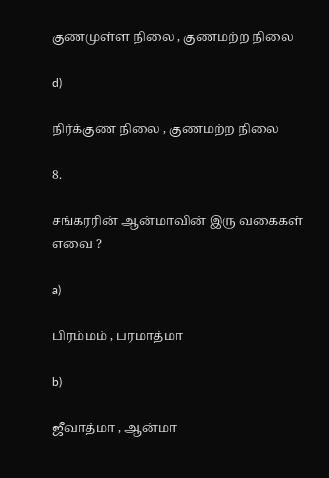குணமுள்ள நிலை , குணமற்ற நிலை

d)

நிர்க்குண நிலை , குணமற்ற நிலை

8.

சங்கரரின் ஆன்மாவின் இரு வகைகள் எவை ?

a)

பிரம்மம் , பரமாத்மா

b)

ஜீவாத்மா , ஆன்மா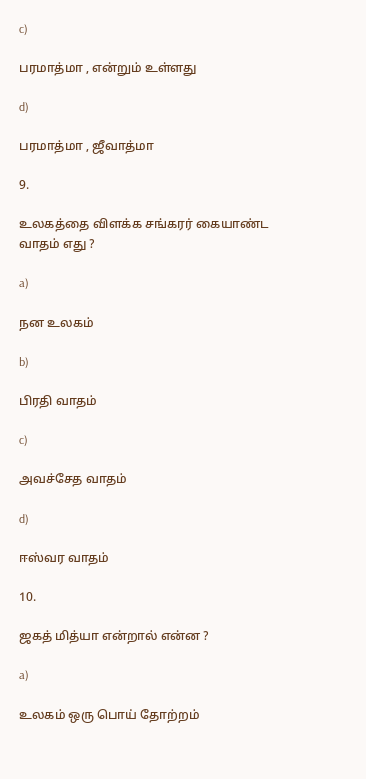c)

பரமாத்மா , என்றும் உள்ளது

d)

பரமாத்மா , ஜீவாத்மா

9.

உலகத்தை விளக்க சங்கரர் கையாண்ட வாதம் எது ?

a)

நன உலகம்

b)

பிரதி வாதம்

c)

அவச்சேத வாதம்

d)

ஈஸ்வர வாதம்

10.

ஜகத் மித்யா என்றால் என்ன ?

a)

உலகம் ஒரு பொய் தோற்றம்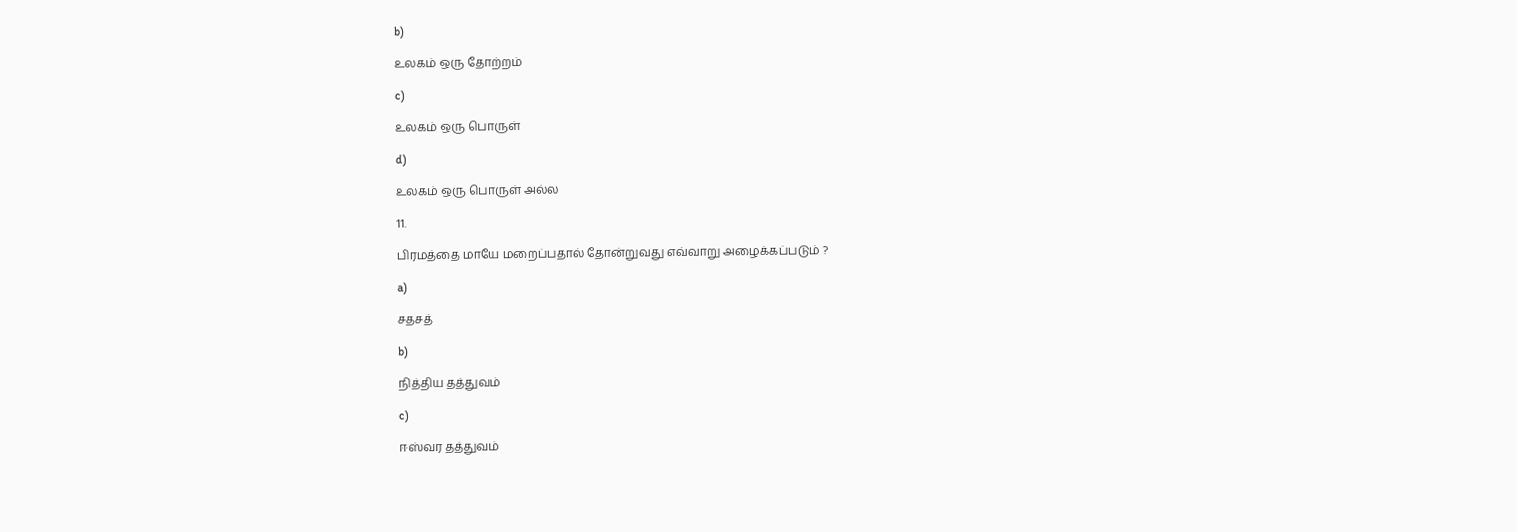b)

உலகம் ஒரு தோற்றம்

c)

உலகம் ஒரு பொருள்

d)

உலகம் ஒரு பொருள் அல்ல

11.

பிரமத்தை மாயே மறைப்பதால் தோன்றுவது எவ்வாறு அழைக்கப்படும் ?

a)

சதசத்

b)

நித்திய தத்துவம்

c)

ஈஸ்வர தத்துவம்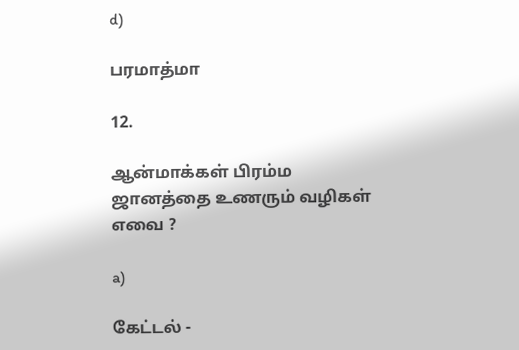d)

பரமாத்மா

12.

ஆன்மாக்கள் பிரம்ம ஜானத்தை உணரும் வழிகள் எவை ?

a)

கேட்டல் -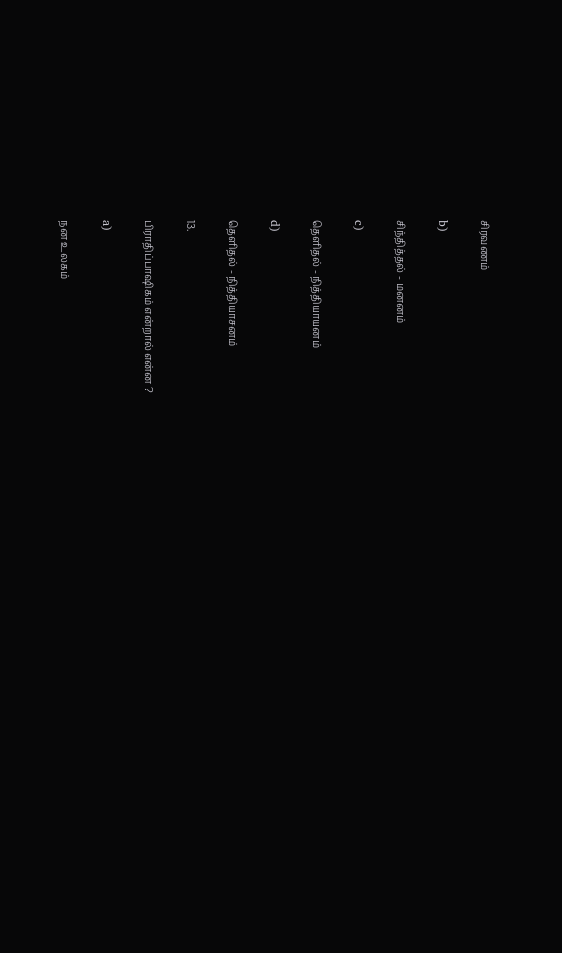சிரவணம்

b)

சிந்தித்தல் - மனனம்

c)

தெளிதல் - நித்தியாயனம்

d)

தெளிதல் - நித்தியாசனம்

13.

பிராதிப்பாஷிகம் என்றால் என்ன ?

a)

நன உலகம்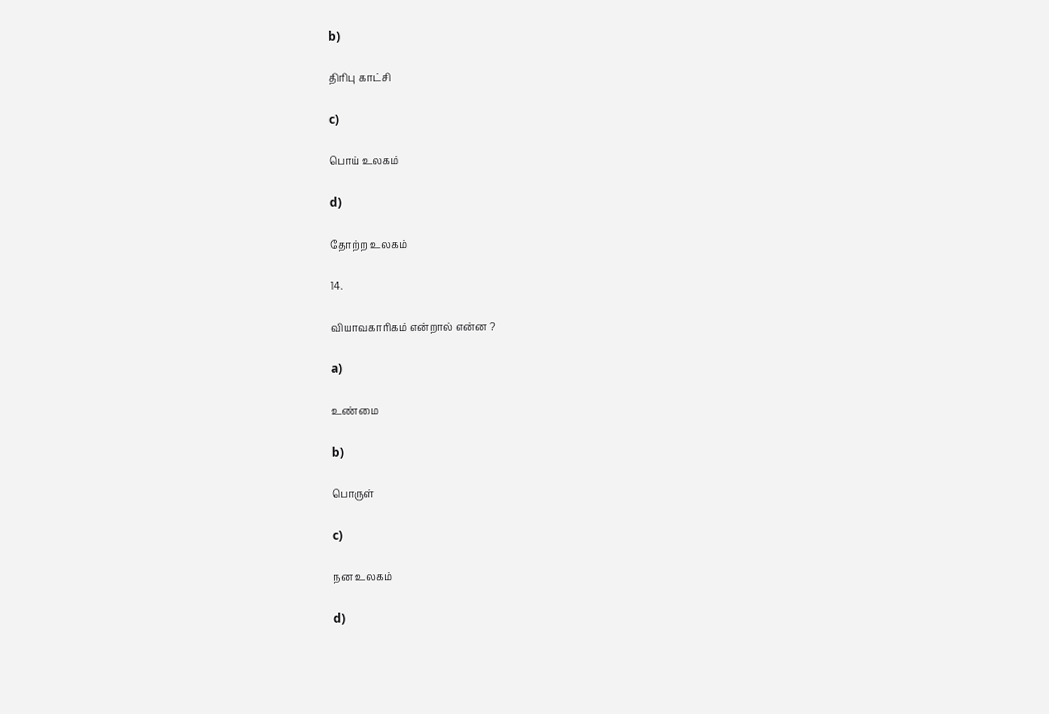b)

திரிபு காட்சி

c)

பொய் உலகம்

d)

தோற்ற உலகம்

14.

வியாவகாரிகம் என்றால் என்ன ?

a)

உண்மை

b)

பொருள்

c)

நன உலகம்

d)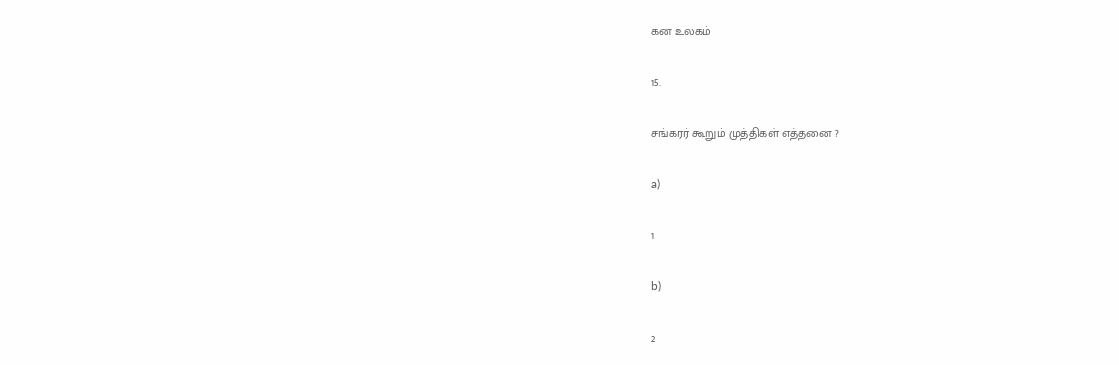கன உலகம்

15.

சங்கரர் கூறும் முத்திகள் எத்தனை ?

a)

1

b)

2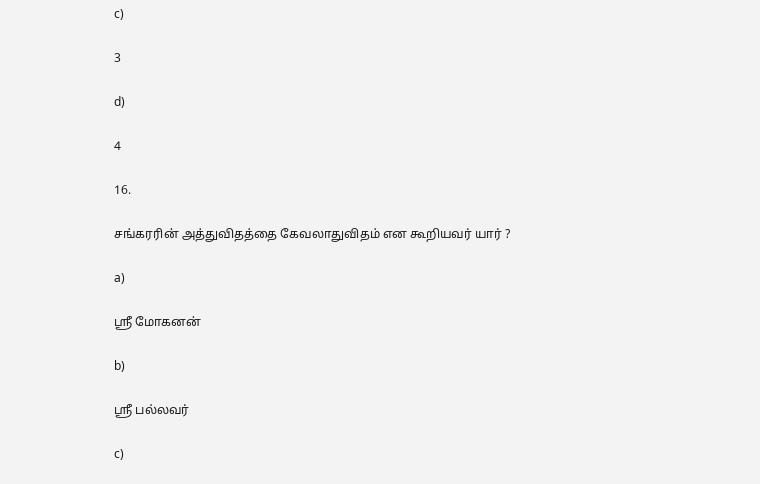c)

3

d)

4

16.

சங்கரரின் அத்துவிதத்தை கேவலாதுவிதம் என கூறியவர் யார் ?

a)

ஸ்ரீ மோகனன்

b)

ஸ்ரீ பல்லவர்

c)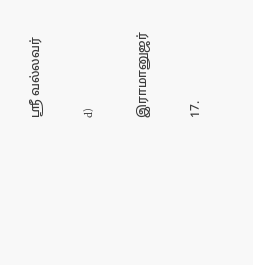ஸ்ரீ வல்லவர்

d)

இராமானுஜர்

17.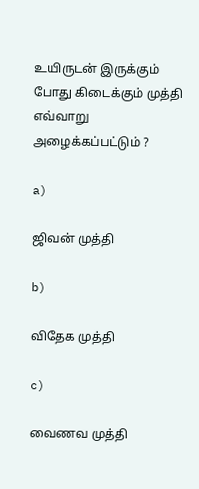உயிருடன் இருக்கும் போது கிடைக்கும் முத்தி எவ்வாறு அழைக்கப்பட்டும் ?

a)

ஜிவன் முத்தி

b)

விதேக முத்தி

c)

வைணவ முத்தி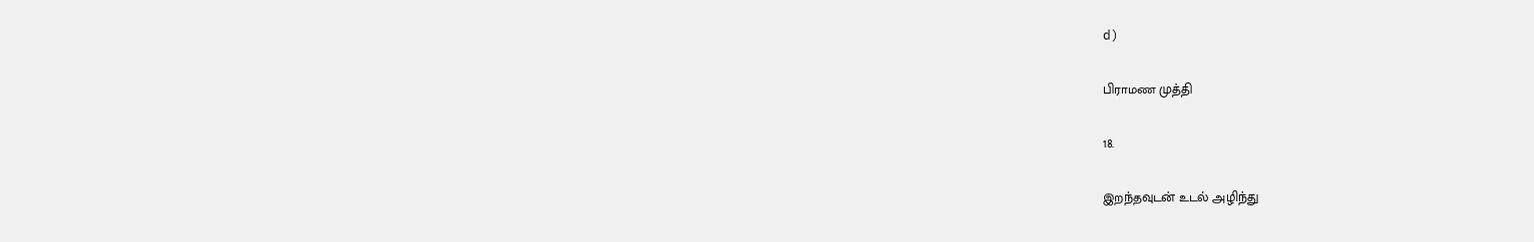d)

பிராமண முத்தி

18.

இறந்தவுடன் உடல் அழிந்து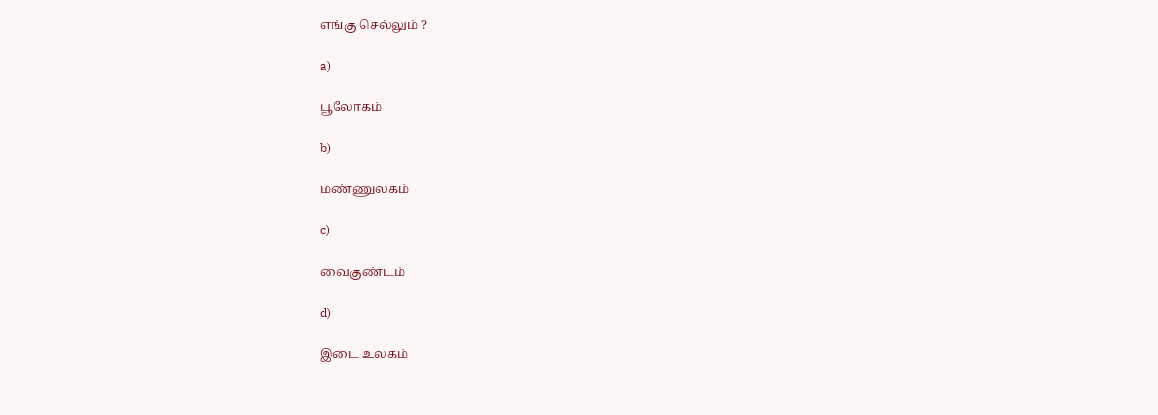எங்கு செல்லும் ?

a)

பூலோகம்

b)

மண்ணுலகம்

c)

வைகுண்டம்

d)

இடை உலகம்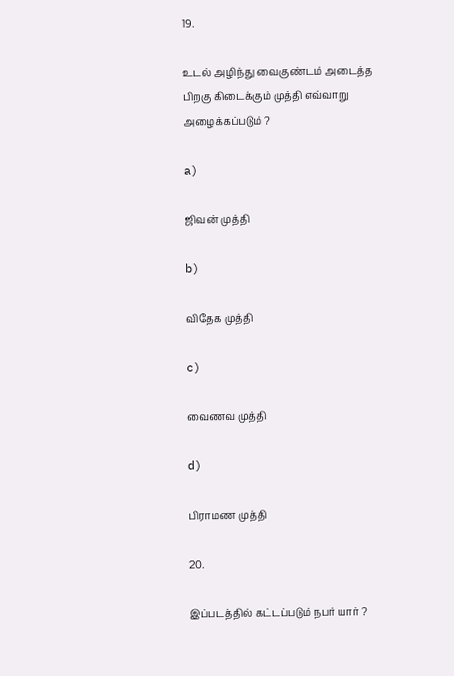19.

உடல் அழிந்து வைகுண்டம் அடைத்த பிறகு கிடைக்கும் முத்தி எவ்வாறு அழைக்கப்படும் ?

a)

ஜிவன் முத்தி

b)

விதேக முத்தி

c)

வைணவ முத்தி

d)

பிராமண முத்தி

20.

இப்படத்தில் கட்டப்படும் நபர் யார் ?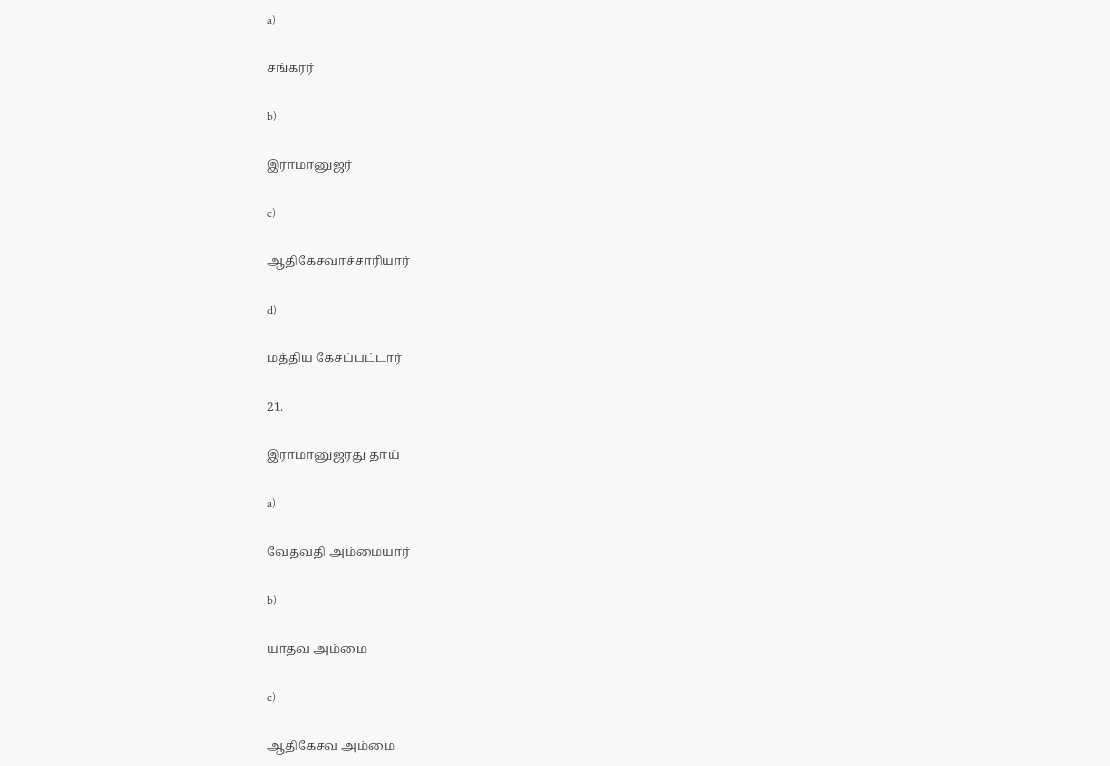a)

சங்கரர்

b)

இராமானுஜர்

c)

ஆதிகேசவாச்சாரியார்

d)

மத்திய கேசப்பட்டார்

21.

இராமானுஜரது தாய்

a)

வேதவதி அம்மையார்

b)

யாதவ அம்மை

c)

ஆதிகேசவ அம்மை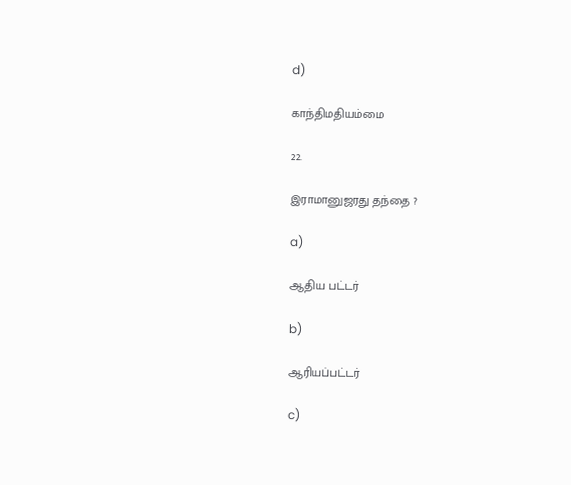d)

காந்திமதியம்மை

22.

இராமானுஜரது தந்தை ?

a)

ஆதிய பட்டர்

b)

ஆரியப்பட்டர்

c)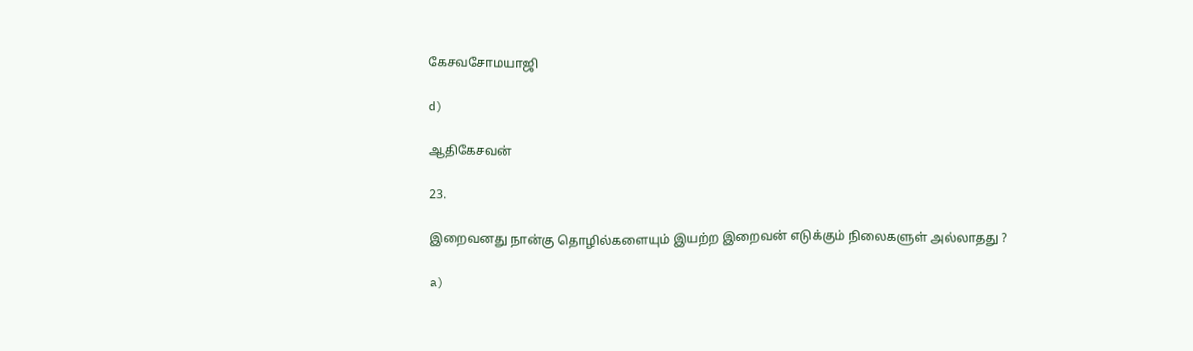கேசவசோமயாஜி

d)

ஆதிகேசவன்

23.

இறைவனது நான்கு தொழில்களையும் இயற்ற இறைவன் எடுக்கும் நிலைகளுள் அல்லாதது ?

a)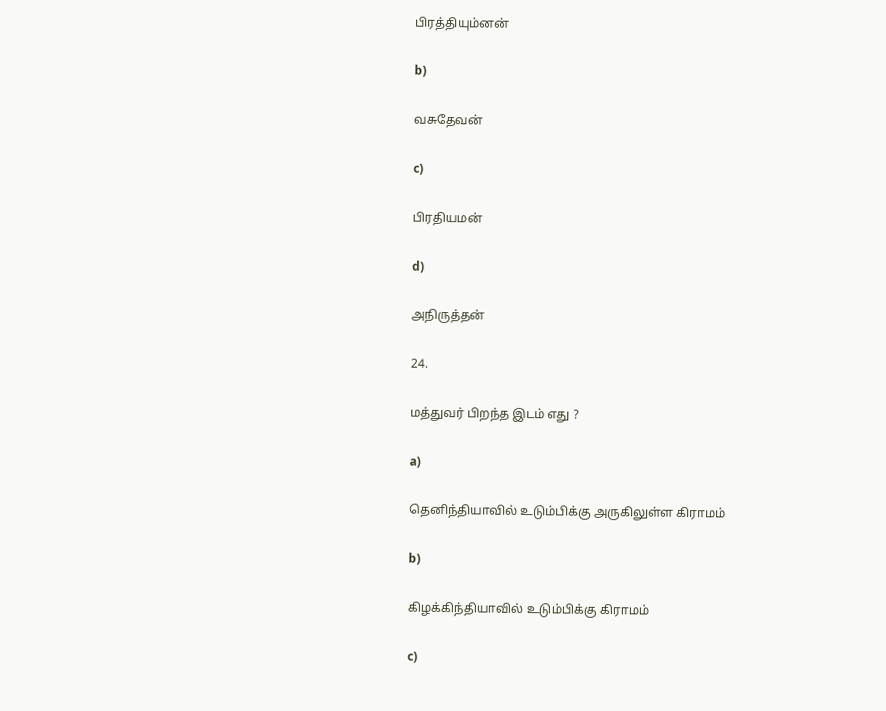பிரத்தியும்னன்

b)

வசுதேவன்

c)

பிரதியமன்

d)

அநிருத்தன்

24.

மத்துவர் பிறந்த இடம் எது ?

a)

தெனிந்தியாவில் உடும்பிக்கு அருகிலுள்ள கிராமம்

b)

கிழக்கிந்தியாவில் உடும்பிக்கு கிராமம்

c)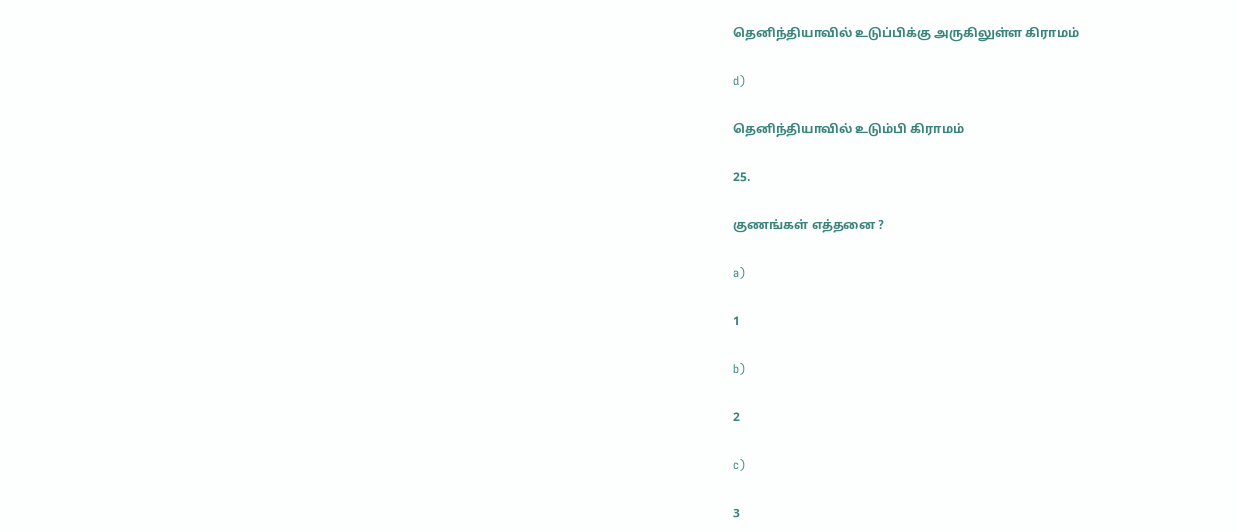தெனிந்தியாவில் உடுப்பிக்கு அருகிலுள்ள கிராமம்

d)

தெனிந்தியாவில் உடும்பி கிராமம்

25.

குணங்கள் எத்தனை ?

a)

1

b)

2

c)

3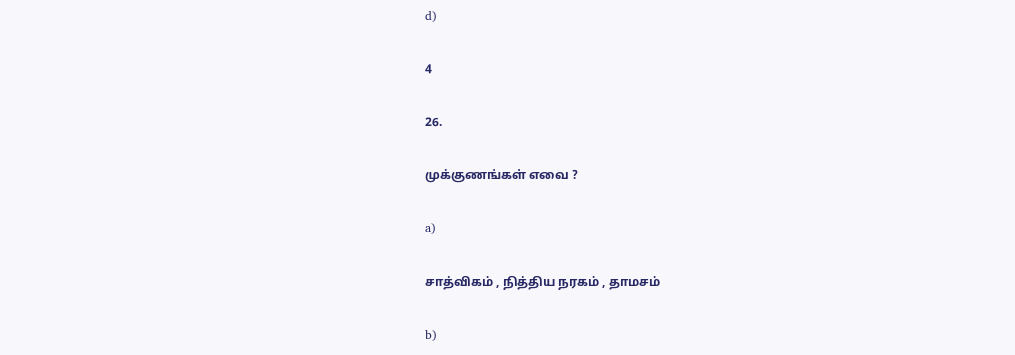d)

4

26.

முக்குணங்கள் எவை ?

a)

சாத்விகம் , நித்திய நரகம் , தாமசம்

b)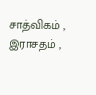சாத்விகம் , இராசதம் ,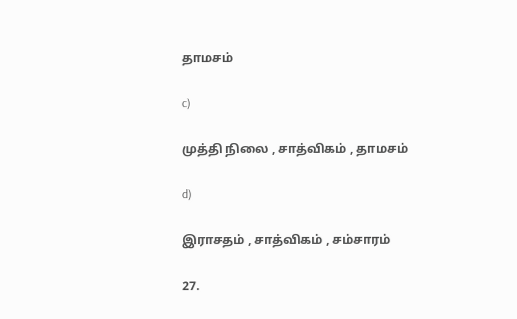தாமசம்

c)

முத்தி நிலை , சாத்விகம் , தாமசம்

d)

இராசதம் , சாத்விகம் , சம்சாரம்

27.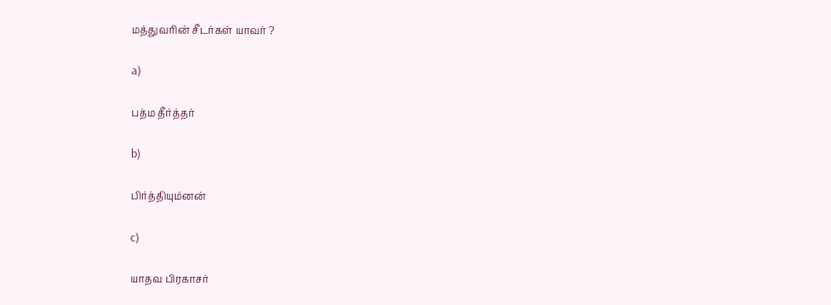மத்துவரின் சீடர்கள் யாவர் ?

a)

பத்ம தீர்த்தர்

b)

பிர்த்தியும்னன்

c)

யாதவ பிரகாசர்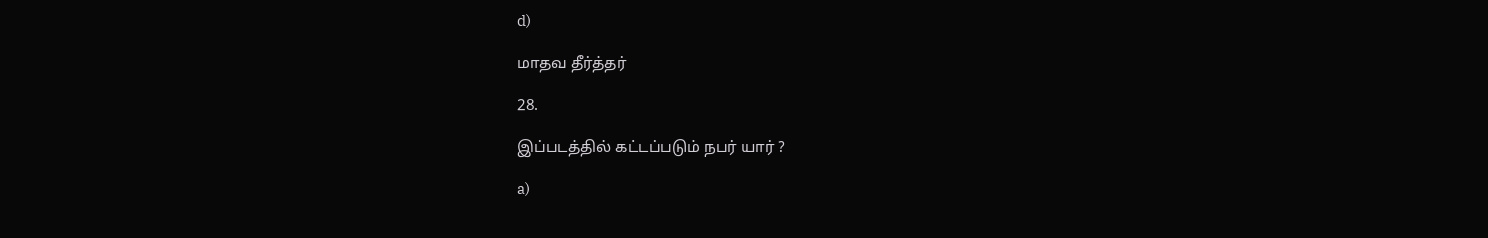d)

மாதவ தீர்த்தர்

28.

இப்படத்தில் கட்டப்படும் நபர் யார் ?

a)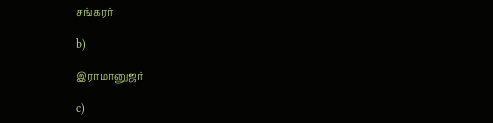சங்கரர்

b)

இராமானுஜர்

c)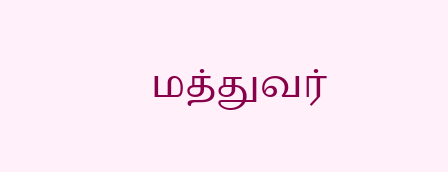மத்துவர்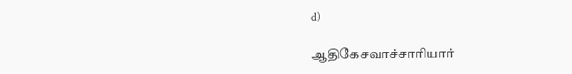d)

ஆதிகேசவாச்சாரியார்